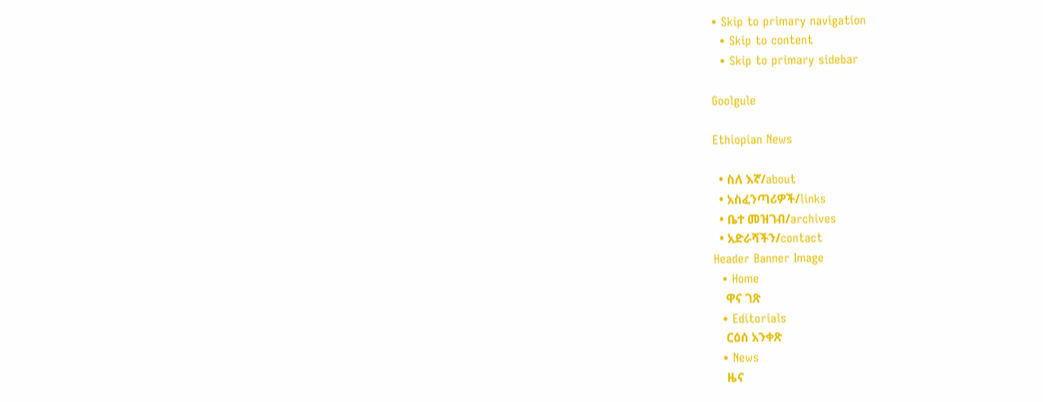• Skip to primary navigation
  • Skip to content
  • Skip to primary sidebar

Goolgule

Ethiopian News

  • ስለ እኛ/about
  • አስፈንጣሪዎች/links
  • ቤተ መዝገብ/archives
  • አድራሻችን/contact
Header Banner Image
  • Home
    ዋና ገጽ
  • Editorials
    ርዕሰ አንቀጽ
  • News
    ዜና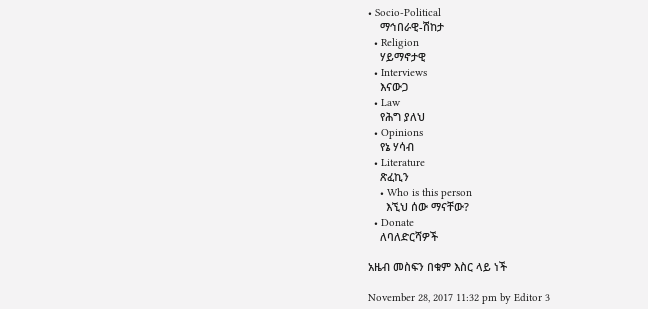• Socio-Political
    ማኅበራዊ-ሽከታ
  • Religion
    ሃይማኖታዊ
  • Interviews
    እናውጋ
  • Law
    የሕግ ያለህ
  • Opinions
    የኔ ሃሳብ
  • Literature
    ጽፈኪን
    • Who is this person
      እኚህ ሰው ማናቸው?
  • Donate
    ለባለድርሻዎች

አዜብ መስፍን በቁም እስር ላይ ነች

November 28, 2017 11:32 pm by Editor 3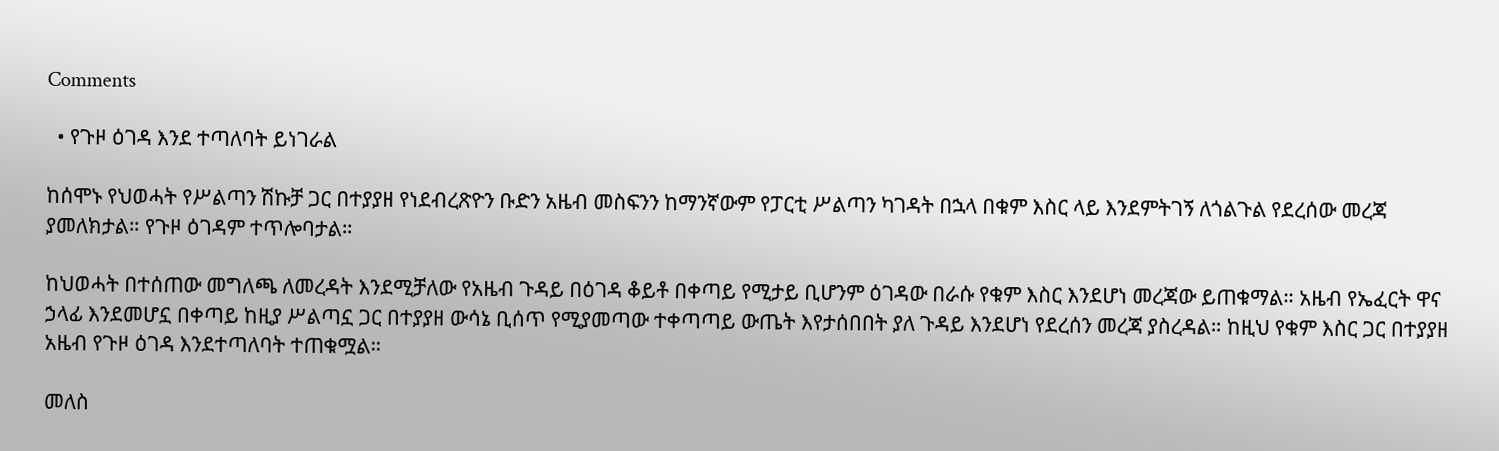Comments

  • የጉዞ ዕገዳ እንደ ተጣለባት ይነገራል

ከሰሞኑ የህወሓት የሥልጣን ሽኩቻ ጋር በተያያዘ የነደብረጽዮን ቡድን አዜብ መስፍንን ከማንኛውም የፓርቲ ሥልጣን ካገዳት በኋላ በቁም እስር ላይ እንደምትገኝ ለጎልጉል የደረሰው መረጃ ያመለክታል። የጉዞ ዕገዳም ተጥሎባታል።

ከህወሓት በተሰጠው መግለጫ ለመረዳት እንደሚቻለው የአዜብ ጉዳይ በዕገዳ ቆይቶ በቀጣይ የሚታይ ቢሆንም ዕገዳው በራሱ የቁም እስር እንደሆነ መረጃው ይጠቁማል። አዜብ የኤፈርት ዋና ኃላፊ እንደመሆኗ በቀጣይ ከዚያ ሥልጣኗ ጋር በተያያዘ ውሳኔ ቢሰጥ የሚያመጣው ተቀጣጣይ ውጤት እየታሰበበት ያለ ጉዳይ እንደሆነ የደረሰን መረጃ ያስረዳል። ከዚህ የቁም እስር ጋር በተያያዘ አዜብ የጉዞ ዕገዳ እንደተጣለባት ተጠቁሟል።

መለስ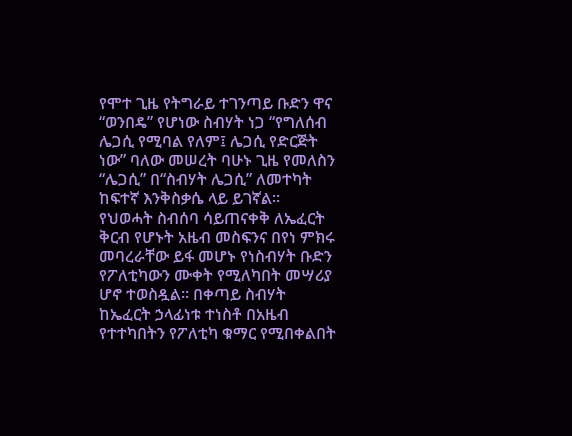የሞተ ጊዜ የትግራይ ተገንጣይ ቡድን ዋና “ወንበዴ” የሆነው ስብሃት ነጋ “የግለሰብ ሌጋሲ የሚባል የለም፤ ሌጋሲ የድርጅት ነው” ባለው መሠረት ባሁኑ ጊዜ የመለስን “ሌጋሲ” በ“ስብሃት ሌጋሲ” ለመተካት ከፍተኛ እንቅስቃሴ ላይ ይገኛል። የህወሓት ስብሰባ ሳይጠናቀቅ ለኤፈርት ቅርብ የሆኑት አዜብ መስፍንና በየነ ምክሩ መባረራቸው ይፋ መሆኑ የነስብሃት ቡድን የፖለቲካውን ሙቀት የሚለካበት መሣሪያ ሆኖ ተወስዷል። በቀጣይ ስብሃት ከኤፈርት ኃላፊነቱ ተነስቶ በአዜብ የተተካበትን የፖለቲካ ቁማር የሚበቀልበት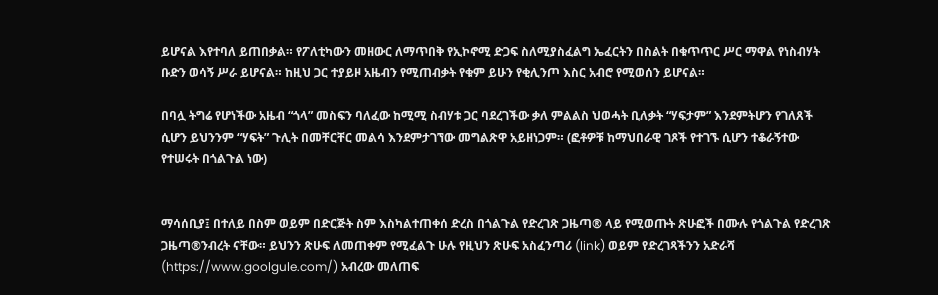ይሆናል እየተባለ ይጠበቃል። የፖለቲካውን መዘውር ለማጥበቅ የኢኮኖሚ ድጋፍ ስለሚያስፈልግ ኤፈርትን በስልት በቁጥጥር ሥር ማዋል የነስብሃት ቡድን ወሳኝ ሥራ ይሆናል። ከዚህ ጋር ተያይዞ አዜብን የሚጠብቃት የቁም ይሁን የቂሊንጦ እስር አብሮ የሚወሰን ይሆናል።

በባሏ ትግሬ የሆነችው አዜብ “ጎላ” መስፍን ባለፈው ከሚሚ ስብሃቱ ጋር ባደረገችው ቃለ ምልልስ ህወሓት ቢለቃት “ሃፍታም” እንደምትሆን የገለጸች ሲሆን ይህንንም “ሃፍት” ጉሊት በመቸርቸር መልሳ እንደምታገኘው መግልጽዋ አይዘነጋም። (ፎቶዎቹ ከማህበራዊ ገጾች የተገኙ ሲሆን ተቆራኝተው የተሠሩት በጎልጉል ነው)


ማሳሰቢያ፤ በተለይ በስም ወይም በድርጅት ስም እስካልተጠቀሰ ድረስ በጎልጉል የድረገጽ ጋዜጣ® ላይ የሚወጡት ጽሁፎች በሙሉ የጎልጉል የድረገጽ ጋዜጣ®ንብረት ናቸው። ይህንን ጽሁፍ ለመጠቀም የሚፈልጉ ሁሉ የዚህን ጽሁፍ አስፈንጣሪ (link) ወይም የድረገጻችንን አድራሻ (https://www.goolgule.com/) አብረው መለጠፍ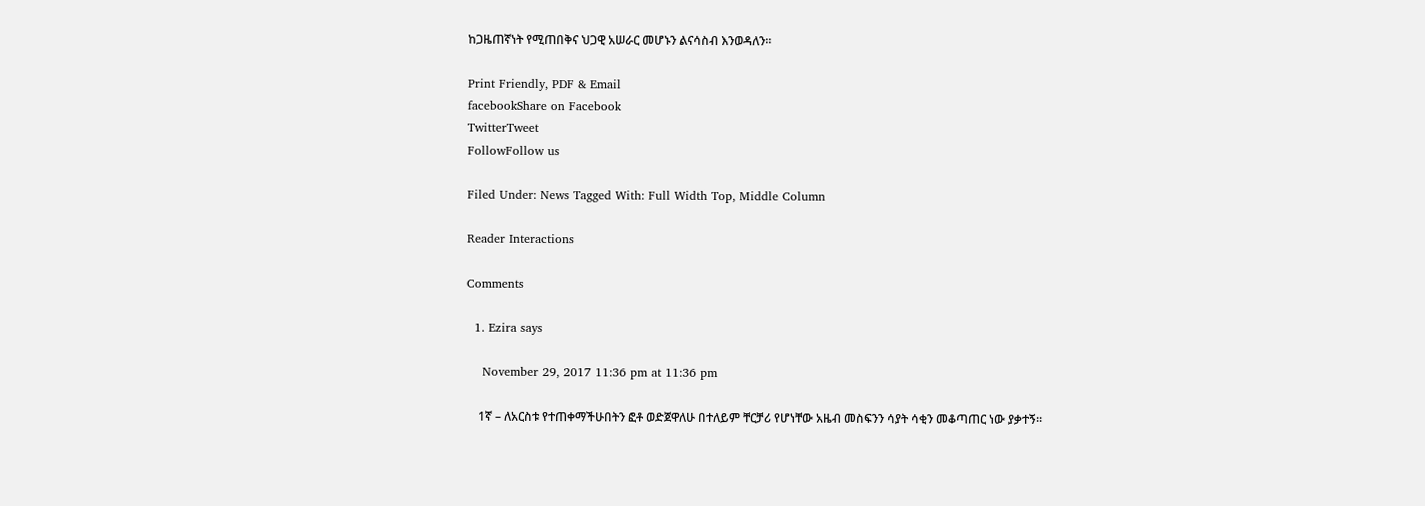ከጋዜጠኛነት የሚጠበቅና ህጋዊ አሠራር መሆኑን ልናሳስብ እንወዳለን።

Print Friendly, PDF & Email
facebookShare on Facebook
TwitterTweet
FollowFollow us

Filed Under: News Tagged With: Full Width Top, Middle Column

Reader Interactions

Comments

  1. Ezira says

    November 29, 2017 11:36 pm at 11:36 pm

    1ኛ – ለአርስቱ የተጠቀማችሁበትን ፎቶ ወድጀዋለሁ በተለይም ቸርቻሪ የሆነቸው አዜብ መስፍንን ሳያት ሳቂን መቆጣጠር ነው ያቃተኝ።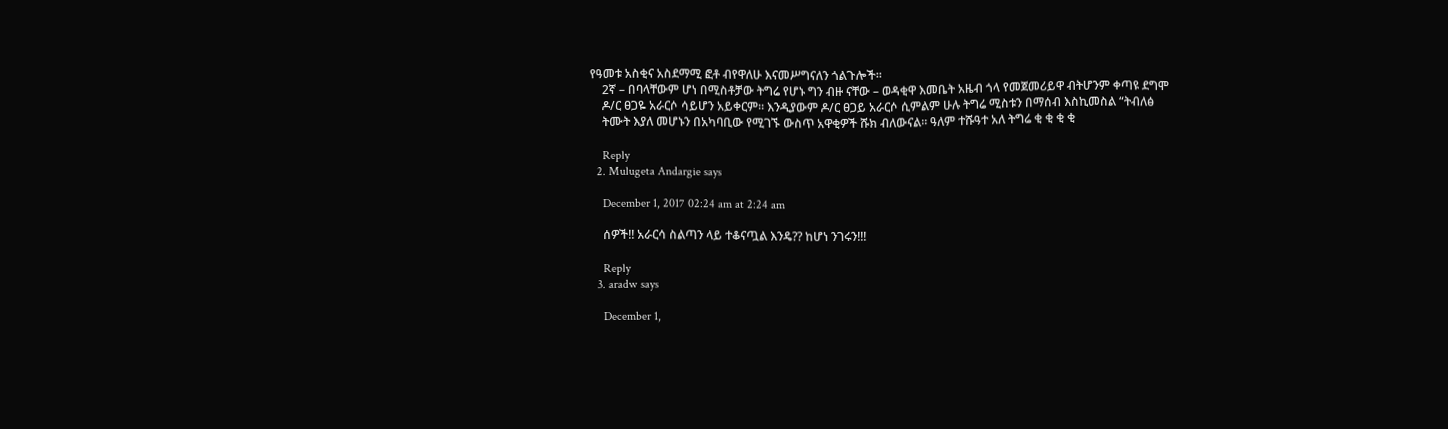የዓመቱ አስቂና አስደማሚ ፎቶ ብየዋለሁ እናመሥግናለን ጎልጉሎች።
    2ኛ – በባላቸውም ሆነ በሚስቶቻው ትግሬ የሆኑ ግን ብዙ ናቸው – ወዳቂዋ እመቤት አዜብ ጎላ የመጀመሪይዋ ብትሆንም ቀጣዩ ደግሞ
    ዶ/ር ፀጋዬ አራርሶ ሳይሆን አይቀርም። እንዲያውም ዶ/ር ፀጋይ አራርሶ ሲምልም ሁሉ ትግሬ ሚስቱን በማሰብ እስኪመስል “ትብለፅ
    ትሙት እያለ መሆኑን በአካባቢው የሚገኙ ውስጥ አዋቂዎች ሹክ ብለውናል። ዓለም ተሹዓተ አለ ትግሬ ቂ ቂ ቂ ቂ

    Reply
  2. Mulugeta Andargie says

    December 1, 2017 02:24 am at 2:24 am

    ሰዎች!! አራርሳ ስልጣን ላይ ተቆናጧል እንዴ?? ከሆነ ንገሩን!!!

    Reply
  3. aradw says

    December 1,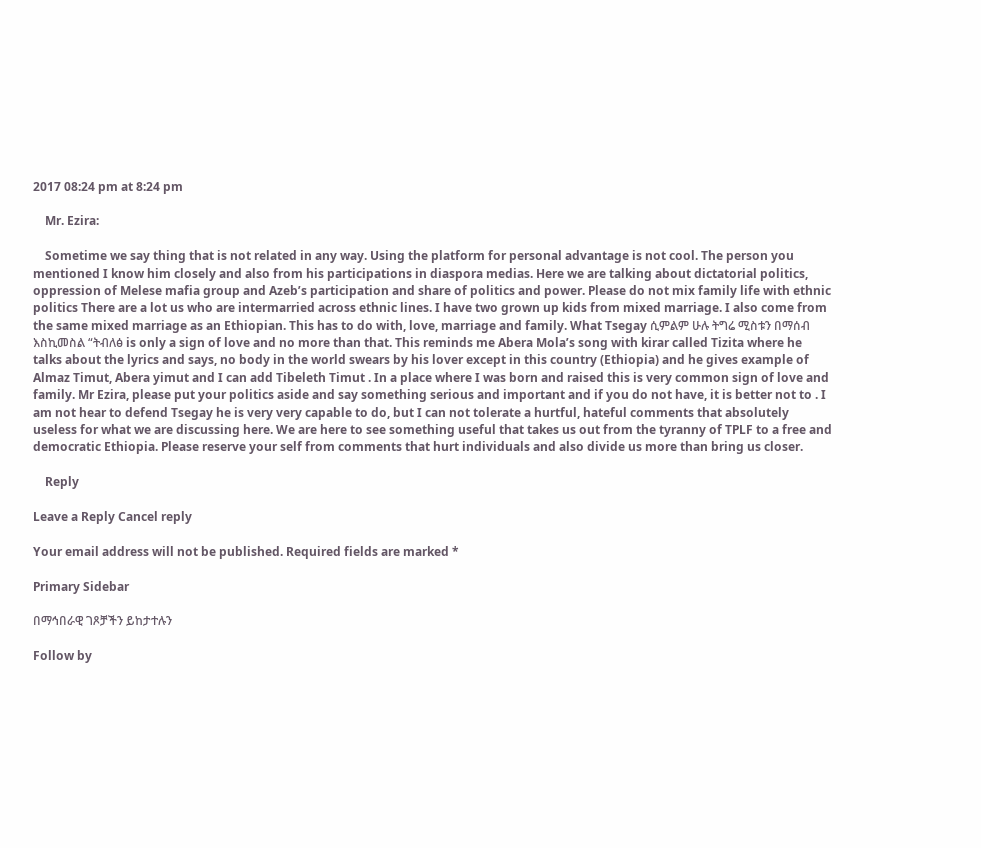2017 08:24 pm at 8:24 pm

    Mr. Ezira:

    Sometime we say thing that is not related in any way. Using the platform for personal advantage is not cool. The person you mentioned I know him closely and also from his participations in diaspora medias. Here we are talking about dictatorial politics, oppression of Melese mafia group and Azeb’s participation and share of politics and power. Please do not mix family life with ethnic politics There are a lot us who are intermarried across ethnic lines. I have two grown up kids from mixed marriage. I also come from the same mixed marriage as an Ethiopian. This has to do with, love, marriage and family. What Tsegay ሲምልም ሁሉ ትግሬ ሚስቱን በማሰብ እስኪመስል “ትብለፅ is only a sign of love and no more than that. This reminds me Abera Mola’s song with kirar called Tizita where he talks about the lyrics and says, no body in the world swears by his lover except in this country (Ethiopia) and he gives example of Almaz Timut, Abera yimut and I can add Tibeleth Timut . In a place where I was born and raised this is very common sign of love and family. Mr Ezira, please put your politics aside and say something serious and important and if you do not have, it is better not to . I am not hear to defend Tsegay he is very very capable to do, but I can not tolerate a hurtful, hateful comments that absolutely useless for what we are discussing here. We are here to see something useful that takes us out from the tyranny of TPLF to a free and democratic Ethiopia. Please reserve your self from comments that hurt individuals and also divide us more than bring us closer.

    Reply

Leave a Reply Cancel reply

Your email address will not be published. Required fields are marked *

Primary Sidebar

በማኅበራዊ ገጾቻችን ይከታተሉን

Follow by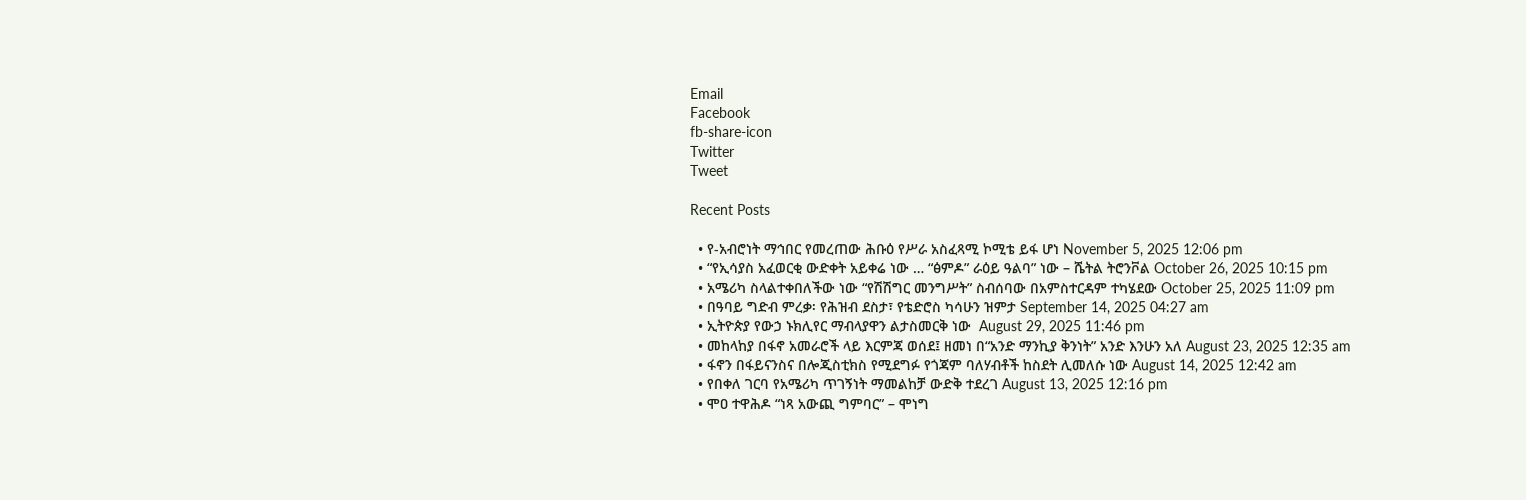Email
Facebook
fb-share-icon
Twitter
Tweet

Recent Posts

  • የ-አብሮነት ማኅበር የመረጠው ሕቡዕ የሥራ አስፈጻሚ ኮሚቴ ይፋ ሆነ November 5, 2025 12:06 pm
  • “የኢሳያስ አፈወርቂ ውድቀት አይቀሬ ነው … “ፅምዶ” ራዕይ ዓልባ” ነው – ሼትል ትሮንቮል October 26, 2025 10:15 pm
  • አሜሪካ ስላልተቀበለችው ነው “የሽሽግር መንግሥት” ስብሰባው በአምስተርዳም ተካሄደው October 25, 2025 11:09 pm
  • በዓባይ ግድብ ምረቃ፡ የሕዝብ ደስታ፣ የቴድሮስ ካሳሁን ዝምታ September 14, 2025 04:27 am
  • ኢትዮጵያ የውኃ ኑክሊየር ማብላያዋን ልታስመርቅ ነው  August 29, 2025 11:46 pm
  • መከላከያ በፋኖ አመራሮች ላይ እርምጃ ወሰደ፤ ዘመነ በ“አንድ ማንኪያ ቅንነት” አንድ እንሁን አለ August 23, 2025 12:35 am
  • ፋኖን በፋይናንስና በሎጂስቲክስ የሚደግፉ የጎጃም ባለሃብቶች ከስደት ሊመለሱ ነው August 14, 2025 12:42 am
  • የበቀለ ገርባ የአሜሪካ ጥገኝነት ማመልከቻ ውድቅ ተደረገ August 13, 2025 12:16 pm
  • ሞዐ ተዋሕዶ “ነጻ አውጪ ግምባር” – ሞነግ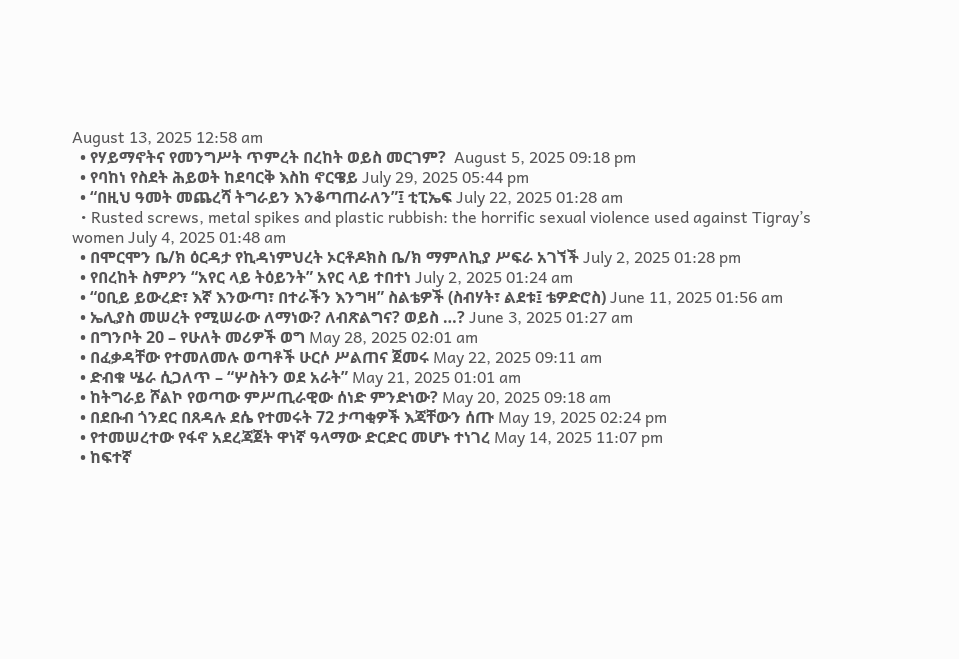August 13, 2025 12:58 am
  • የሃይማኖትና የመንግሥት ጥምረት በረከት ወይስ መርገም?  August 5, 2025 09:18 pm
  • የባከነ የስደት ሕይወት ከደባርቅ እስከ ኖርዌይ July 29, 2025 05:44 pm
  • “በዚህ ዓመት መጨረሻ ትግራይን እንቆጣጠራለን”፤ ቲፒኤፍ July 22, 2025 01:28 am
  • Rusted screws, metal spikes and plastic rubbish: the horrific sexual violence used against Tigray’s women July 4, 2025 01:48 am
  • በሞርሞን ቤ/ክ ዕርዳታ የኪዳነምህረት ኦርቶዶክስ ቤ/ክ ማምለኪያ ሥፍራ አገኘች July 2, 2025 01:28 pm
  • የበረከት ስምዖን “አየር ላይ ትዕይንት” አየር ላይ ተበተነ July 2, 2025 01:24 am
  • “ዐቢይ ይውረድ፣ እኛ እንውጣ፣ በተራችን እንግዛ” ስልቴዎች (ስብሃት፣ ልደቱ፤ ቴዎድሮስ) June 11, 2025 01:56 am
  • ኤሊያስ መሠረት የሚሠራው ለማነው? ለብጽልግና? ወይስ …? June 3, 2025 01:27 am
  • በግንቦት 20 – የሁለት መሪዎች ወግ May 28, 2025 02:01 am
  • በፈቃዳቸው የተመለመሉ ወጣቶች ሁርሶ ሥልጠና ጀመሩ May 22, 2025 09:11 am
  • ድብቁ ሤራ ሲጋለጥ – “ሦስትን ወደ አራት” May 21, 2025 01:01 am
  • ከትግራይ ሾልኮ የወጣው ምሥጢራዊው ሰነድ ምንድነው? May 20, 2025 09:18 am
  • በደቡብ ጎንደር በጸዳሉ ደሴ የተመሩት 72 ታጣቂዎች እጃቸውን ሰጡ May 19, 2025 02:24 pm
  • የተመሠረተው የፋኖ አደረጃጀት ዋነኛ ዓላማው ድርድር መሆኑ ተነገረ May 14, 2025 11:07 pm
  • ከፍተኛ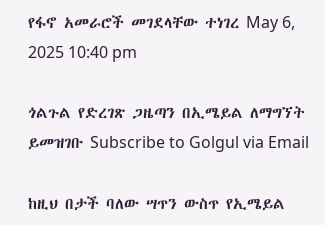የፋኖ አመራሮች መገደላቸው ተነገረ May 6, 2025 10:40 pm

ጎልጉል የድረገጽ ጋዜጣን በኢሜይል ለማግኘት ይመዝገቡ Subscribe to Golgul via Email

ከዚህ በታች ባለው ሣጥን ውስጥ የኢሜይል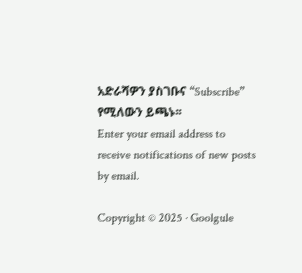አድራሻዎን ያስገቡና “Subscribe” የሚለውን ይጫኑ፡፡
Enter your email address to receive notifications of new posts by email.

Copyright © 2025 · Goolgule